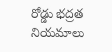రోడ్డు భద్రత నియమాలు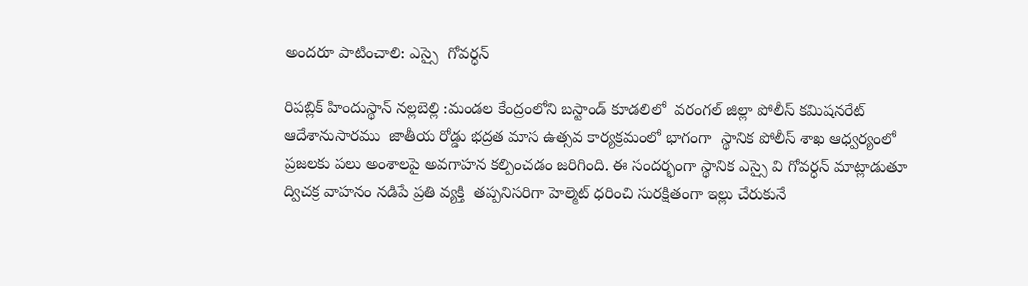అందరూ పాటించాలి: ఎస్సై  గోవర్ధన్

రిపబ్లిక్ హిందుస్థాన్ నల్లబెల్లి :మండల కేంద్రంలోని బస్టాండ్ కూడలిలో  వరంగల్ జిల్లా పోలీస్ కమిషనరేట్ ఆదేశానుసారము  జాతీయ రోడ్డు భద్రత మాస ఉత్సవ కార్యక్రమంలో భాగంగా  స్థానిక పోలీస్ శాఖ ఆధ్వర్యంలో ప్రజలకు పలు అంశాలపై అవగాహన కల్పించడం జరిగింది. ఈ సందర్భంగా స్థానిక ఎస్సై వి గోవర్ధన్ మాట్లాడుతూ ద్విచక్ర వాహనం నడిపే ప్రతి వ్యక్తి  తప్పనిసరిగా హెల్మెట్ ధరించి సురక్షితంగా ఇల్లు చేరుకునే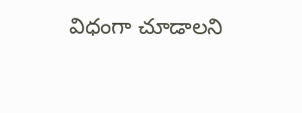విధంగా చూడాలని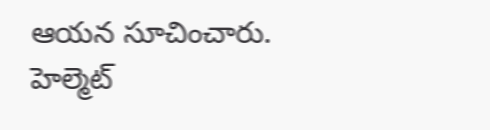ఆయన సూచించారు. హెల్మెట్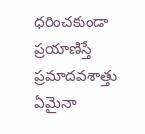ధరించకుండా ప్రయాణిస్తే ప్రమాదవశాత్తు ఏమైనా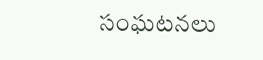సంఘటనలు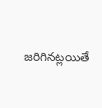జరిగినట్లయితే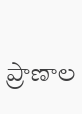ప్రాణాల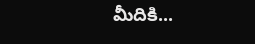మీదికి...